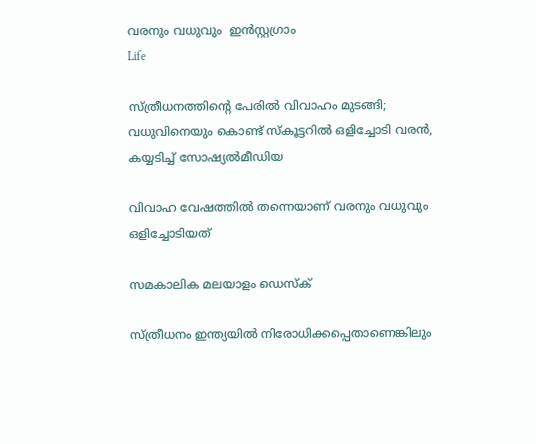വരനും വധുവും  ഇന്‍സ്റ്റഗ്രാം
Life

സ്ത്രീധനത്തിന്റെ പേരിൽ വിവാഹം മുടങ്ങി; വധുവിനെയും കൊണ്ട് സ്കൂട്ടറിൽ ഒളിച്ചോടി വരൻ, കയ്യടിച്ച് സോഷ്യൽമീഡിയ

വിവാഹ വേഷത്തില്‍ തന്നെയാണ് വരനും വധുവും ഒളിച്ചോടിയത്

സമകാലിക മലയാളം ഡെസ്ക്

സ്ത്രീധനം ഇന്ത്യയിൽ നിരോധിക്കപ്പെതാണെങ്കിലും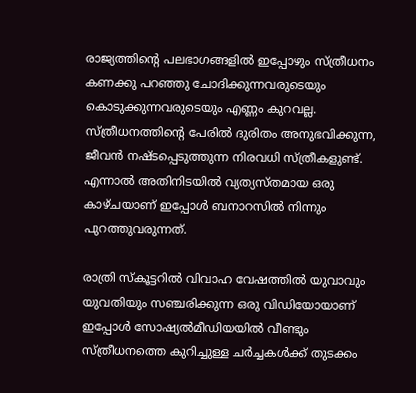രാജ്യത്തിന്റെ പലഭാഗങ്ങളിൽ ഇപ്പോഴും സ്ത്രീധനം കണക്കു പറഞ്ഞു ചോദിക്കുന്നവരുടെയും കൊടുക്കുന്നവരുടെയും എണ്ണം കുറവല്ല. സ്ത്രീധനത്തിന്റെ പേരിൽ ദുരിതം അനുഭവിക്കുന്ന, ജീവൻ നഷ്ടപ്പെടുത്തുന്ന നിരവധി സ്ത്രീകളുണ്ട്. എന്നാൽ അതിനിടയിൽ വ്യത്യസ്തമായ ഒരു കാഴ്ചയാണ് ഇപ്പോൾ ബനാറസിൽ നിന്നും പുറത്തുവരുന്നത്.

രാത്രി സ്കൂട്ടറിൽ വിവാഹ വേഷത്തിൽ യുവാവും യുവതിയും സഞ്ചരിക്കുന്ന ഒരു വിഡിയോയാണ് ഇപ്പോൾ സോഷ്യൽമീഡിയയിൽ വീണ്ടും സ്ത്രീധനത്തെ കുറിച്ചുള്ള ചർച്ചകൾക്ക് തുടക്കം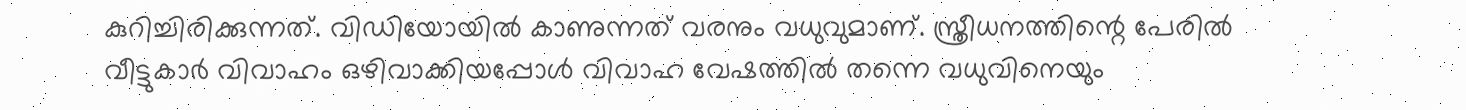കുറിച്ചിരിക്കുന്നത്. വിഡിയോയിൽ കാണുന്നത് വരനും വധുവുമാണ്. സ്ത്രീധനത്തിന്റെ പേരിൽ വീട്ടുകാർ വിവാഹം ഒഴിവാക്കിയപ്പോൾ വിവാഹ വേഷത്തിൽ തന്നെ വധുവിനെയും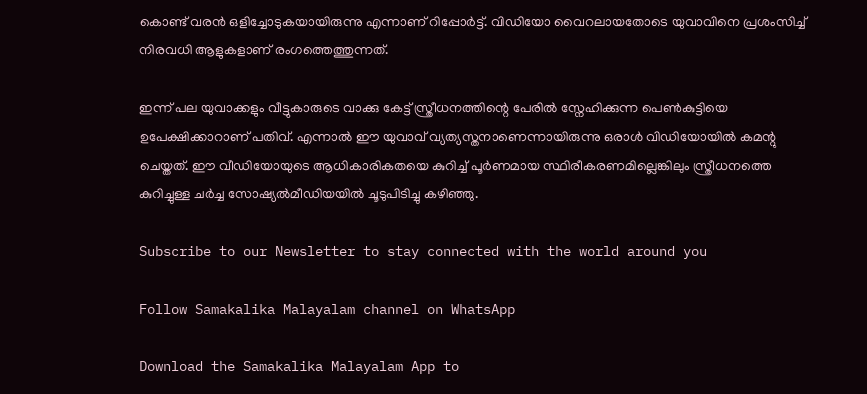കൊണ്ട് വരൻ ഒളിച്ചോടുകയായിരുന്നു എന്നാണ് റിപ്പോർട്ട്. വിഡിയോ വൈറലായതോടെ യുവാവിനെ പ്രശംസിച്ച് നിരവധി ആളുകളാണ് രംഗത്തെത്തുന്നത്.

ഇന്ന് പല യുവാക്കളും വീട്ടുകാരുടെ വാക്കു കേട്ട് സ്ത്രീധനത്തിന്റെ പേരിൽ സ്നേഹിക്കുന്ന പെൺകുട്ടിയെ ഉപേക്ഷിക്കാറാണ് പതിവ്. എന്നാൽ ഈ യുവാവ് വ്യത്യസ്തനാണെന്നായിരുന്നു ഒരാള്‍ വിഡിയോയിൽ കമന്റു ചെയ്തത്. ഈ വീഡിയോയുടെ ആധികാരികതയെ കുറിച്ച് പൂർണമായ സ്ഥിരീകരണമില്ലെങ്കിലും സ്ത്രീധനത്തെ കുറിച്ചുള്ള ചർച്ച സോഷ്യൽമീഡിയയിൽ ചൂടുപിടിച്ചു കഴിഞ്ഞു.

Subscribe to our Newsletter to stay connected with the world around you

Follow Samakalika Malayalam channel on WhatsApp

Download the Samakalika Malayalam App to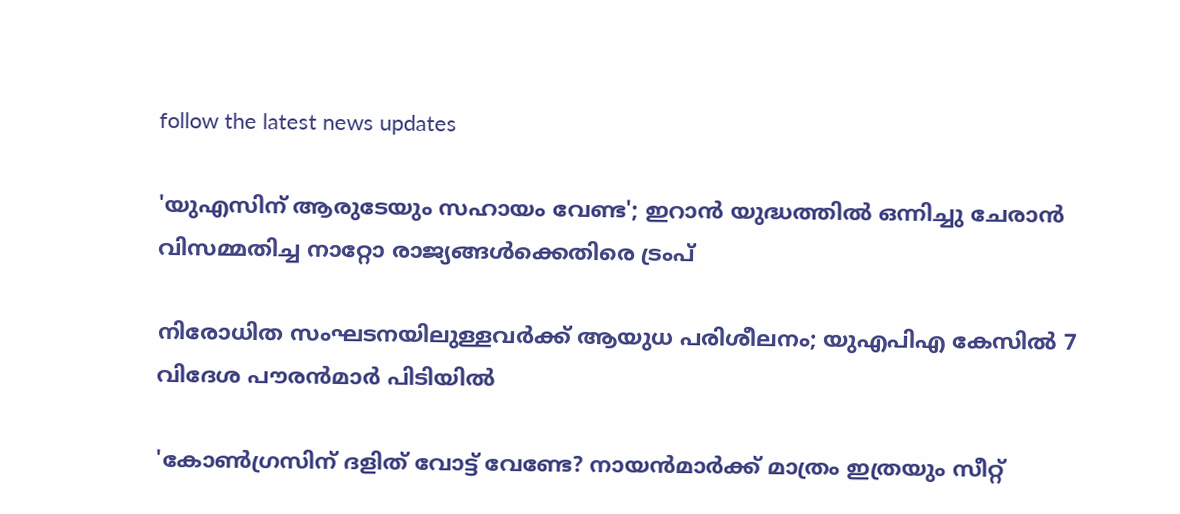follow the latest news updates

'യുഎസിന് ആരുടേയും സഹായം വേണ്ട'; ഇറാൻ യുദ്ധത്തിൽ ഒന്നിച്ചു ചേരാൻ വിസമ്മതിച്ച നാറ്റോ രാജ്യങ്ങൾക്കെതിരെ ട്രംപ്

നിരോധിത സംഘടനയിലുള്ളവർക്ക് ആയുധ പരിശീലനം; യുഎപിഎ കേസിൽ 7 വിദേശ പൗരൻമാർ പിടിയിൽ

'കോണ്‍ഗ്രസിന് ദളിത് വോട്ട് വേണ്ടേ? നായന്‍മാര്‍ക്ക് മാത്രം ഇത്രയും സീറ്റ്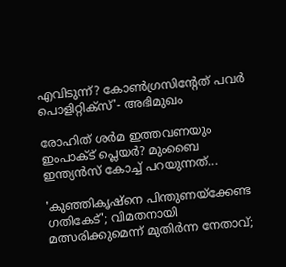എവിടുന്ന്? കോണ്‍ഗ്രസിന്റേത് പവര്‍ പൊളിറ്റിക്‌സ്'- അഭിമുഖം

രോഹിത് ശര്‍മ ഇത്തവണയും ഇംപാക്ട് പ്ലെയര്‍? മുംബൈ ഇന്ത്യന്‍സ് കോച്ച് പറയുന്നത്...

'കുഞ്ഞികൃഷ്‌നെ പിന്തുണയ്‌ക്കേണ്ട ഗതികേട്'; വിമതനായി മത്സരിക്കുമെന്ന് മുതിര്‍ന്ന നേതാവ്;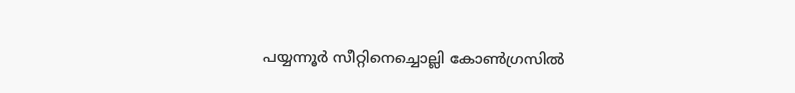പയ്യന്നൂര്‍ സീറ്റിനെച്ചൊല്ലി കോണ്‍ഗ്രസില്‍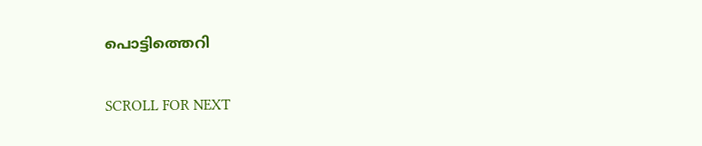പൊട്ടിത്തെറി

SCROLL FOR NEXT